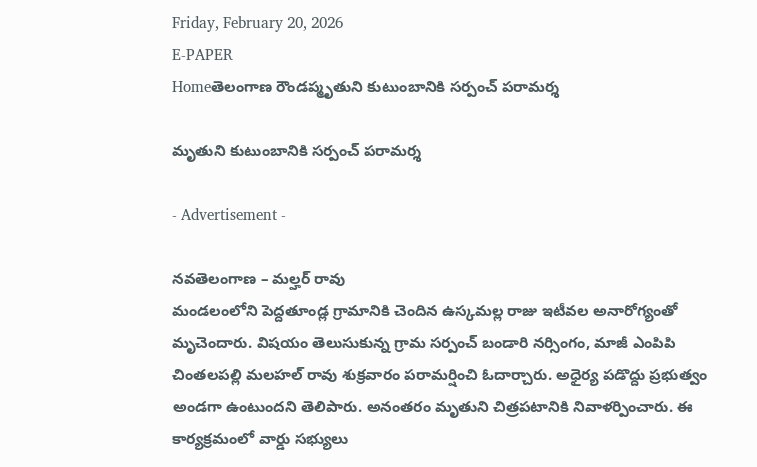Friday, February 20, 2026
E-PAPER
Homeతెలంగాణ రౌండప్మృతుని కుటుంబానికి సర్పంచ్ పరామర్శ

మృతుని కుటుంబానికి సర్పంచ్ పరామర్శ

- Advertisement -

నవతెలంగాణ – మల్హర్ రావు
మండలంలోని పెద్దతూండ్ల గ్రామానికి చెందిన ఉస్కమల్ల రాజు ఇటీవల అనారోగ్యంతో మృచెందారు. విషయం తెలుసుకున్న గ్రామ సర్పంచ్ బండారి నర్సింగం, మాజీ ఎంపిపి చింతలపల్లి మలహల్ రావు శుక్రవారం పరామర్షించి ఓదార్చారు. అధైర్య పడొద్దు ప్రభుత్వం అండగా ఉంటుందని తెలిపారు. అనంతరం మృతుని చిత్రపటానికి నివాళర్పించారు. ఈ కార్యక్రమంలో వార్డు సభ్యులు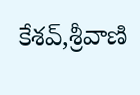కేశవ్,శ్రీవాణి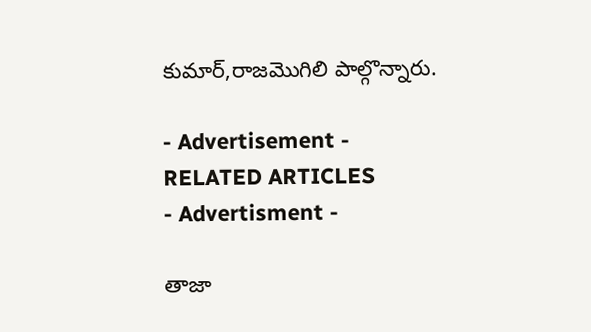కుమార్,రాజమొగిలి పాల్గొన్నారు.

- Advertisement -
RELATED ARTICLES
- Advertisment -

తాజా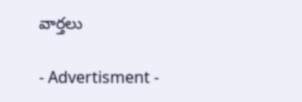వార్తలు

- Advertisment -